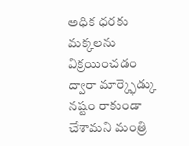అధిక ధరకు మక్కలను విక్రయించడం ద్వారా మార్క్ఫెడ్కు నష్టం రాకుండా చేశామని మంత్రి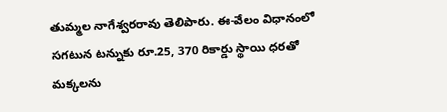తుమ్మల నాగేశ్వరరావు తెలిపారు. ఈ-వేలం విధానంలో సగటున టన్నుకు రూ.25, 370 రికార్డు స్థాయి ధరతో మక్కలను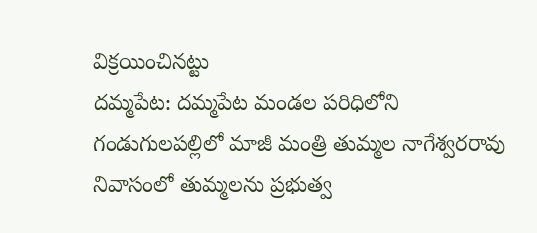విక్రయించినట్టు
దమ్మపేట: దమ్మపేట మండల పరిధిలోని గండుగులపల్లిలో మాజీ మంత్రి తుమ్మల నాగేశ్వరరావు నివాసంలో తుమ్మలను ప్రభుత్వ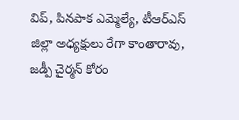విప్, పినపాక ఎమ్మెల్యే, టీఆర్ఎస్ జిల్లా అధ్యక్షులు రేగా కాంతారావు, జడ్పీ చైర్మన్ కోరం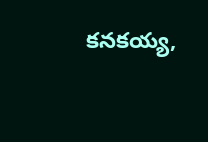కనకయ్య,